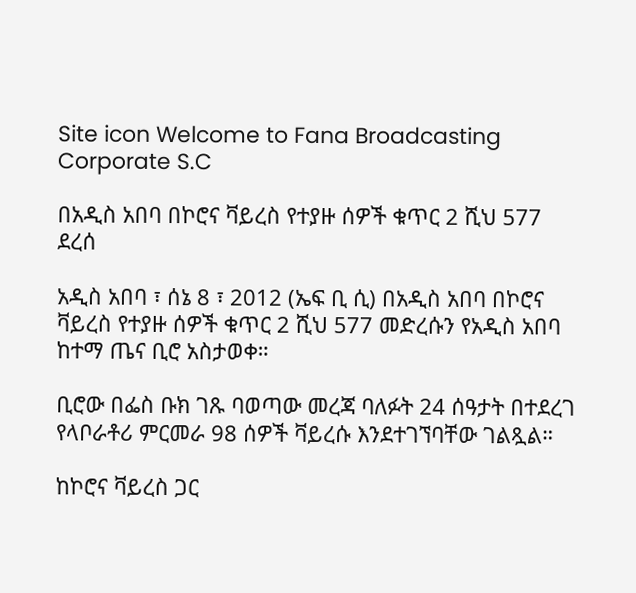Site icon Welcome to Fana Broadcasting Corporate S.C

በአዲስ አበባ በኮሮና ቫይረስ የተያዙ ሰዎች ቁጥር 2 ሺህ 577 ደረሰ

አዲስ አበባ ፣ ሰኔ 8 ፣ 2012 (ኤፍ ቢ ሲ) በአዲስ አበባ በኮሮና ቫይረስ የተያዙ ሰዎች ቁጥር 2 ሺህ 577 መድረሱን የአዲስ አበባ ከተማ ጤና ቢሮ አስታወቀ።

ቢሮው በፌስ ቡክ ገጹ ባወጣው መረጃ ባለፉት 24 ሰዓታት በተደረገ የላቦራቶሪ ምርመራ 98 ሰዎች ቫይረሱ እንደተገኘባቸው ገልጿል።

ከኮሮና ቫይረስ ጋር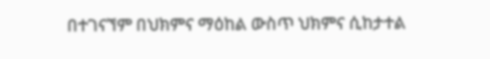በተገናኘም በህክምና ማዕከል ውስጥ ህክምና ሲከታተል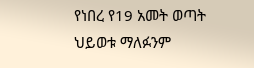የነበረ የ19 አመት ወጣት ህይወቱ ማለፉንም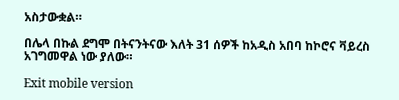አስታውቋል።

በሌላ በኩል ደግሞ በትናንትናው እለት 31 ሰዎች ከአዲስ አበባ ከኮሮና ቫይረስ አገግመዋል ነው ያለው።

Exit mobile version